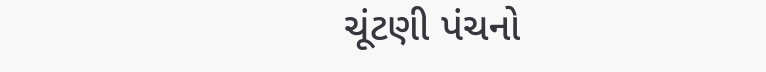ચૂંટણી પંચનો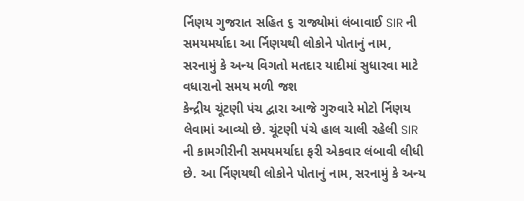ર્નિણય ગુજરાત સહિત ૬ રાજ્યોમાં લંબાવાઈ SIR ની સમયમર્યાદા આ ર્નિણયથી લોકોને પોતાનું નામ, સરનામું કે અન્ય વિગતો મતદાર યાદીમાં સુધારવા માટે વધારાનો સમય મળી જશ
કેન્દ્રીય ચૂંટણી પંચ દ્વારા આજે ગુરુવારે મોટો ર્નિણય લેવામાં આવ્યો છે. ચૂંટણી પંચે હાલ ચાલી રહેલી SIR ની કામગીરીની સમયમર્યાદા ફરી એકવાર લંબાવી લીધી છે. આ ર્નિણયથી લોકોને પોતાનું નામ, સરનામું કે અન્ય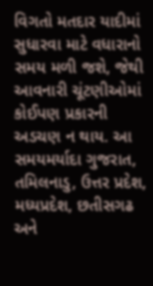વિગતો મતદાર યાદીમાં સુધારવા માટે વધારાનો સમય મળી જશે, જેથી આવનારી ચૂંટણીઓમાં કોઈપણ પ્રકારની અડચણ ન થાય. આ સમયમર્યાદા ગુજરાત, તમિલનાડુ, ઉત્તર પ્રદેશ, મધ્યપ્રદેશ, છતીસગઢ અને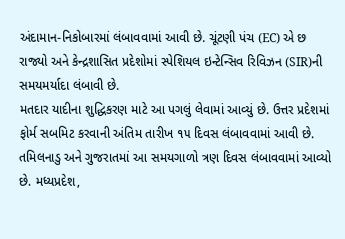અંદામાન-નિકોબારમાં લંબાવવામાં આવી છે. ચૂંટણી પંચ (EC) એ છ રાજ્યો અને કેન્દ્રશાસિત પ્રદેશોમાં સ્પેશિયલ ઇન્ટેન્સિવ રિવિઝન (SIR)ની સમયમર્યાદા લંબાવી છે.
મતદાર યાદીના શુદ્ધિકરણ માટે આ પગલું લેવામાં આવ્યું છે. ઉત્તર પ્રદેશમાં ફોર્મ સબમિટ કરવાની અંતિમ તારીખ ૧૫ દિવસ લંબાવવામાં આવી છે. તમિલનાડુ અને ગુજરાતમાં આ સમયગાળો ત્રણ દિવસ લંબાવવામાં આવ્યો છે. મધ્યપ્રદેશ,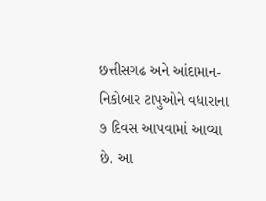છત્તીસગઢ અને આંદામાન-નિકોબાર ટાપુઓને વધારાના ૭ દિવસ આપવામાં આવ્યા છે. આ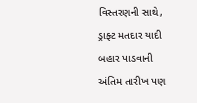વિસ્તરણની સાથે, ડ્રાફ્ટ મતદાર યાદી બહાર પાડવાની અંતિમ તારીખ પણ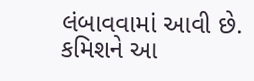લંબાવવામાં આવી છે. કમિશને આ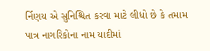ર્નિણય એ સુનિશ્ચિત કરવા માટે લીધો છે કે તમામ પાત્ર નાગરિકોના નામ યાદીમાં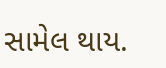સામેલ થાય.